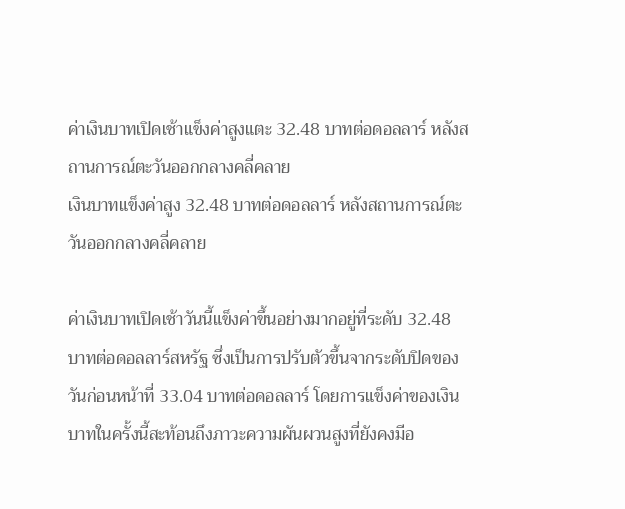ค่าเงินบาทเปิดเช้าแข็งค่าสูงแตะ 32.48 บาทต่อดอลลาร์ หลังสถานการณ์ตะวันออกกลางคลี่คลาย
เงินบาทแข็งค่าสูง 32.48 บาทต่อดอลลาร์ หลังสถานการณ์ตะวันออกกลางคลี่คลาย

ค่าเงินบาทเปิดเช้าวันนี้แข็งค่าขึ้นอย่างมากอยู่ที่ระดับ 32.48 บาทต่อดอลลาร์สหรัฐ ซึ่งเป็นการปรับตัวขึ้นจากระดับปิดของวันก่อนหน้าที่ 33.04 บาทต่อดอลลาร์ โดยการแข็งค่าของเงินบาทในครั้งนี้สะท้อนถึงภาวะความผันผวนสูงที่ยังคงมีอ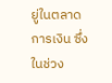ยู่ในตลาดการเงิน ซึ่งในช่วง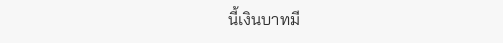นี้เงินบาทมี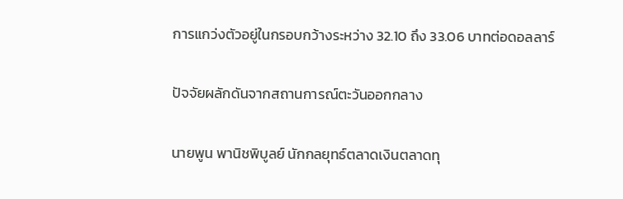การแกว่งตัวอยู่ในกรอบกว้างระหว่าง 32.10 ถึง 33.06 บาทต่อดอลลาร์

ปัจจัยผลักดันจากสถานการณ์ตะวันออกกลาง

นายพูน พานิชพิบูลย์ นักกลยุทธ์ตลาดเงินตลาดทุ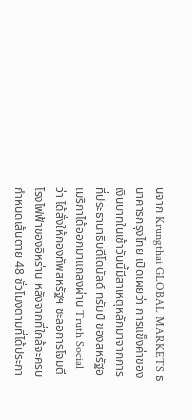นจาก Krungthai GLOBAL MARKETS ธนาคารกรุงไทย เปิดเผยว่า การแข็งค่าของเงินบาทในเช้าวันนี้มีสาเหตุหลักมาจากการที่ประธานาธิบดีโดนัลด์ ทรัมป์ ของสหรัฐอเมริกาได้ออกมาแถลงผ่าน Truth Social ว่า ได้สั่งให้กองทัพสหรัฐฯ ชะลอการโจมตีโรงไฟฟ้าของอิหร่าน หลังจากที่ใกล้จะครบกำหนดเส้นตาย 48 ชั่วโมงตามที่ได้ประกา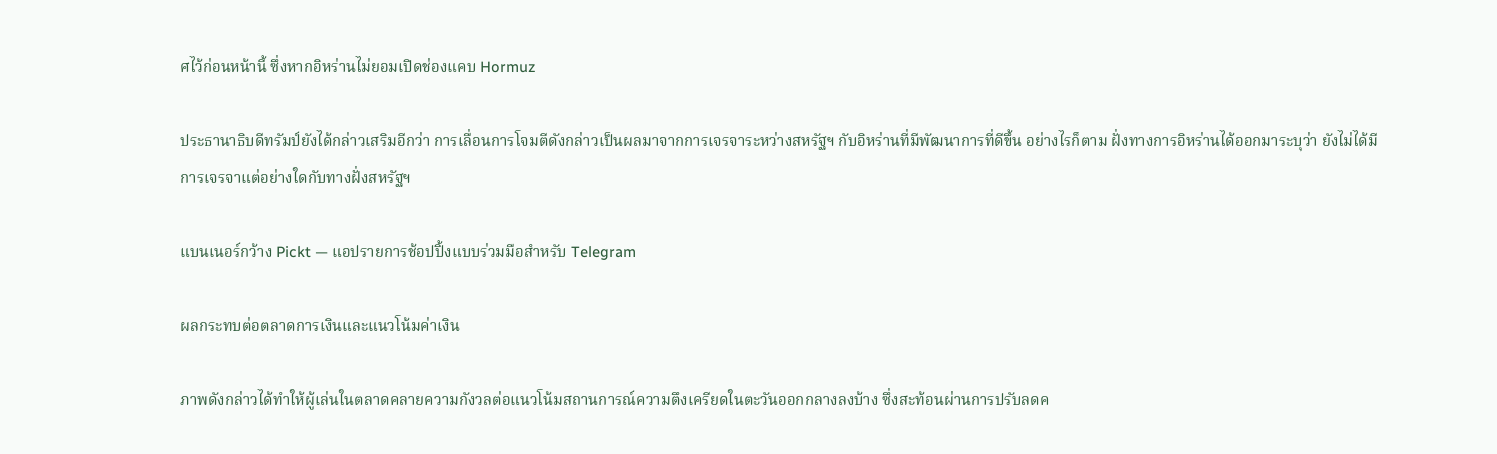ศไว้ก่อนหน้านี้ ซึ่งหากอิหร่านไม่ยอมเปิดช่องแคบ Hormuz

ประธานาธิบดีทรัมป์ยังได้กล่าวเสริมอีกว่า การเลื่อนการโจมตีดังกล่าวเป็นผลมาจากการเจรจาระหว่างสหรัฐฯ กับอิหร่านที่มีพัฒนาการที่ดีขึ้น อย่างไรก็ตาม ฝั่งทางการอิหร่านได้ออกมาระบุว่า ยังไม่ได้มีการเจรจาแต่อย่างใดกับทางฝั่งสหรัฐฯ

แบนเนอร์กว้าง Pickt — แอปรายการช้อปปิ้งแบบร่วมมือสำหรับ Telegram

ผลกระทบต่อตลาดการเงินและแนวโน้มค่าเงิน

ภาพดังกล่าวได้ทำให้ผู้เล่นในตลาดคลายความกังวลต่อแนวโน้มสถานการณ์ความตึงเครียดในตะวันออกกลางลงบ้าง ซึ่งสะท้อนผ่านการปรับลดค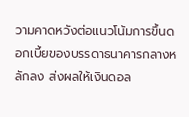วามคาดหวังต่อแนวโน้มการขึ้นดอกเบี้ยของบรรดาธนาคารกลางหลักลง ส่งผลให้เงินดอล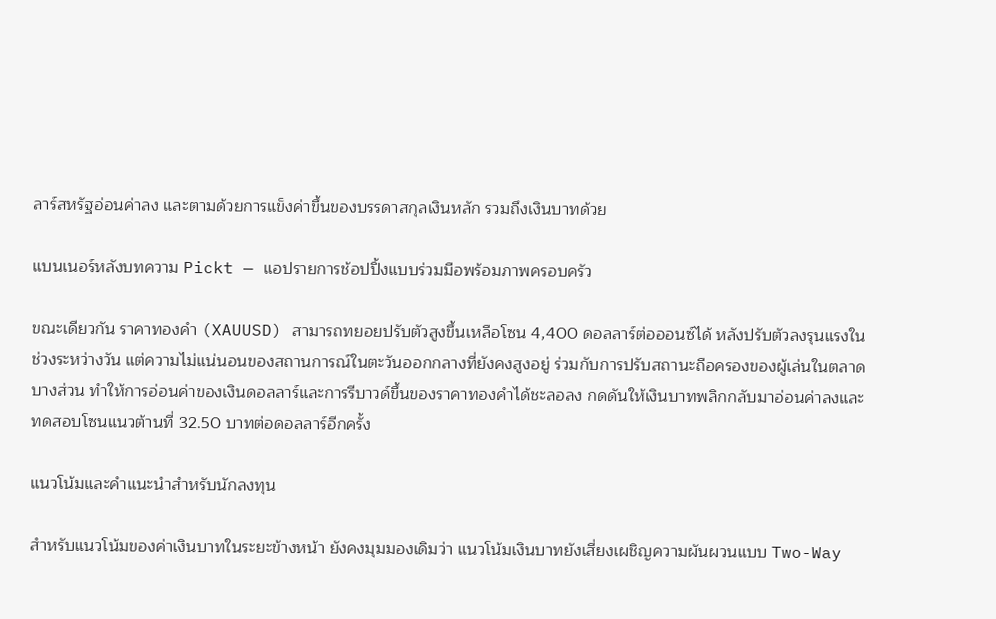ลาร์สหรัฐอ่อนค่าลง และตามด้วยการแข็งค่าขึ้นของบรรดาสกุลเงินหลัก รวมถึงเงินบาทด้วย

แบนเนอร์หลังบทความ Pickt — แอปรายการช้อปปิ้งแบบร่วมมือพร้อมภาพครอบครัว

ขณะเดียวกัน ราคาทองคำ (XAUUSD) สามารถทยอยปรับตัวสูงขึ้นเหลือโซน 4,400 ดอลลาร์ต่อออนซ์ได้ หลังปรับตัวลงรุนแรงในช่วงระหว่างวัน แต่ความไม่แน่นอนของสถานการณ์ในตะวันออกกลางที่ยังคงสูงอยู่ ร่วมกับการปรับสถานะถือครองของผู้เล่นในตลาดบางส่วน ทำให้การอ่อนค่าของเงินดอลลาร์และการรีบาวด์ขึ้นของราคาทองคำได้ชะลอลง กดดันให้เงินบาทพลิกกลับมาอ่อนค่าลงและทดสอบโซนแนวต้านที่ 32.50 บาทต่อดอลลาร์อีกครั้ง

แนวโน้มและคำแนะนำสำหรับนักลงทุน

สำหรับแนวโน้มของค่าเงินบาทในระยะข้างหน้า ยังคงมุมมองเดิมว่า แนวโน้มเงินบาทยังเสี่ยงเผชิญความผันผวนแบบ Two-Way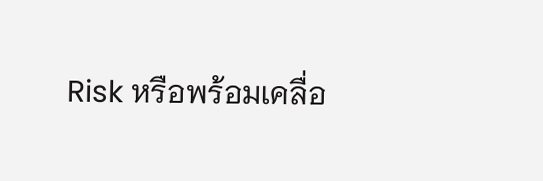Risk หรือพร้อมเคลื่อ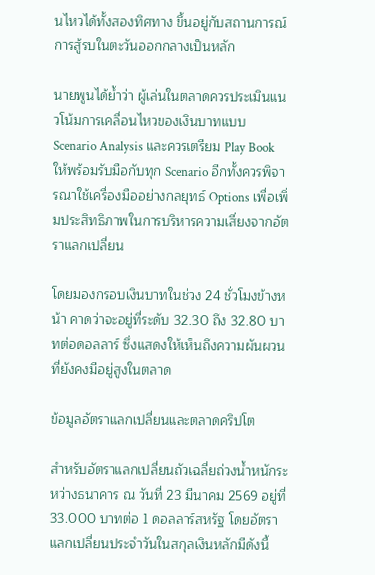นไหวได้ทั้งสองทิศทาง ขึ้นอยู่กับสถานการณ์การสู้รบในตะวันออกกลางเป็นหลัก

นายพูนได้ย้ำว่า ผู้เล่นในตลาดควรประเมินแนวโน้มการเคลื่อนไหวของเงินบาทแบบ Scenario Analysis และควรเตรียม Play Book ให้พร้อมรับมือกับทุก Scenario อีกทั้งควรพิจารณาใช้เครื่องมืออย่างกลยุทธ์ Options เพื่อเพิ่มประสิทธิภาพในการบริหารความเสี่ยงจากอัตราแลกเปลี่ยน

โดยมองกรอบเงินบาทในช่วง 24 ชั่วโมงข้างหน้า คาดว่าจะอยู่ที่ระดับ 32.30 ถึง 32.80 บาทต่อดอลลาร์ ซึ่งแสดงให้เห็นถึงความผันผวนที่ยังคงมีอยู่สูงในตลาด

ข้อมูลอัตราแลกเปลี่ยนและตลาดคริปโต

สำหรับอัตราแลกเปลี่ยนถัวเฉลี่ยถ่วงน้ำหนักระหว่างธนาคาร ณ วันที่ 23 มีนาคม 2569 อยู่ที่ 33.000 บาทต่อ 1 ดอลลาร์สหรัฐ โดยอัตราแลกเปลี่ยนประจำวันในสกุลเงินหลักมีดังนี้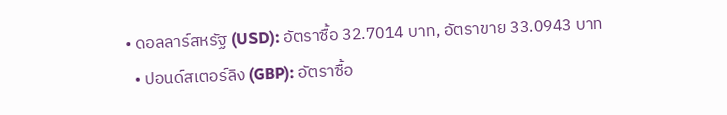• ดอลลาร์สหรัฐ (USD): อัตราซื้อ 32.7014 บาท, อัตราขาย 33.0943 บาท
  • ปอนด์สเตอร์ลิง (GBP): อัตราซื้อ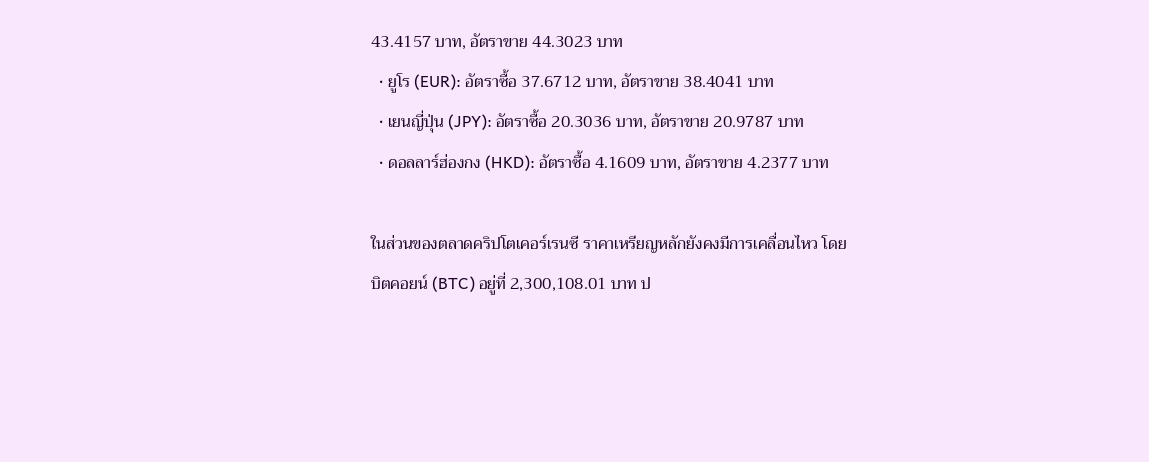43.4157 บาท, อัตราขาย 44.3023 บาท
  • ยูโร (EUR): อัตราซื้อ 37.6712 บาท, อัตราขาย 38.4041 บาท
  • เยนญี่ปุ่น (JPY): อัตราซื้อ 20.3036 บาท, อัตราขาย 20.9787 บาท
  • ดอลลาร์ฮ่องกง (HKD): อัตราซื้อ 4.1609 บาท, อัตราขาย 4.2377 บาท

ในส่วนของตลาดคริปโตเคอร์เรนซี ราคาเหรียญหลักยังคงมีการเคลื่อนไหว โดยบิตคอยน์ (BTC) อยู่ที่ 2,300,108.01 บาท ป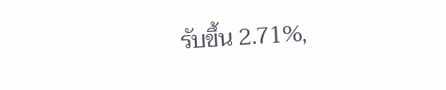รับขึ้น 2.71%,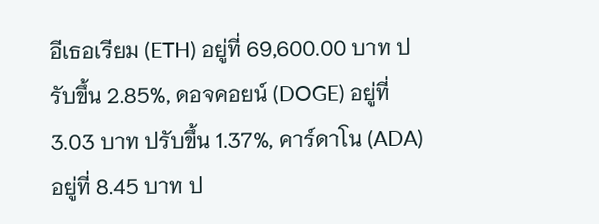อีเธอเรียม (ETH) อยู่ที่ 69,600.00 บาท ปรับขึ้น 2.85%, ดอจคอยน์ (DOGE) อยู่ที่ 3.03 บาท ปรับขึ้น 1.37%, คาร์ดาโน (ADA) อยู่ที่ 8.45 บาท ป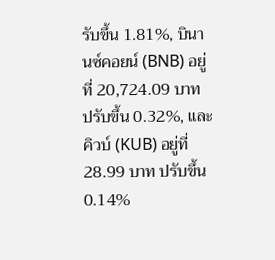รับขึ้น 1.81%, บินานซ์คอยน์ (BNB) อยู่ที่ 20,724.09 บาท ปรับขึ้น 0.32%, และคิวบ์ (KUB) อยู่ที่ 28.99 บาท ปรับขึ้น 0.14%